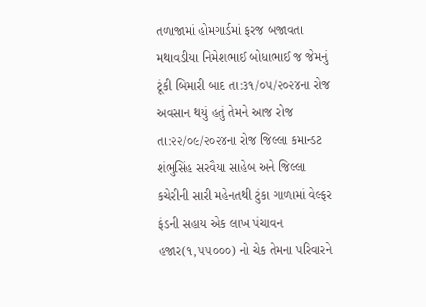તળાજામાં હોમગાર્ડમાં ફરજ બજાવતા મથાવડીયા નિમેશભાઈ બોધાભાઈ જ જેમનું ટૂંકી બિમારી બાદ તા:૩૧/૦૫/૨૦૨૪ના રોજ અવસાન થયું હતું તેમને આજ રોજ તા:૨૨/૦૯/૨૦૨૪ના રોજ જિલ્લા કમાન્ડટ શંભુસિંહ સરવૈયા સાહેબ અને જિલ્લા કચેરીની સારી મહેનતથી ટુંકા ગાળામાં વેલ્ફર ફંડની સહાય એક લાખ પંચાવન હજાર(૧,૫૫૦૦૦) નો ચેક તેમના પરિવારને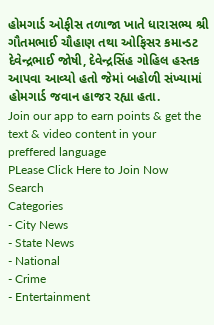હોમગાર્ડ ઓફીસ તળાજા ખાતે ધારાસભ્ય શ્રી ગૌતમભાઈ ચૌહાણ તથા ઓફિસર કમાન્ડટ દેવેન્દ્રભાઈ જોષી, દેવેન્દ્રસિંહ ગોહિલ હસ્તક આપવા આવ્યો હતો જેમાં બહોળી સંખ્યામાં હોમગાર્ડ જવાન હાજર રહ્યા હતા.
Join our app to earn points & get the text & video content in your preffered language
PLease Click Here to Join Now
Search
Categories
- City News
- State News
- National
- Crime
- Entertainment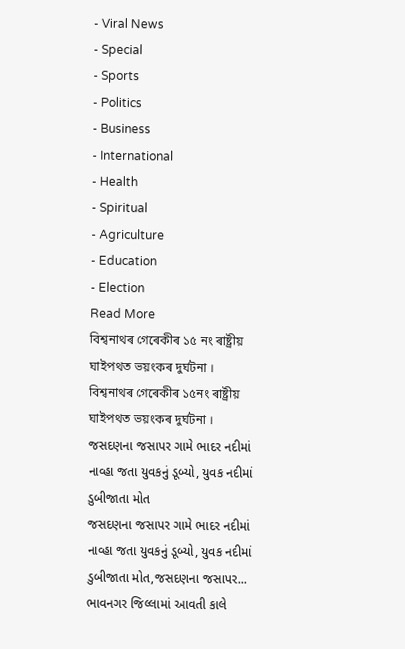- Viral News
- Special
- Sports
- Politics
- Business
- International
- Health
- Spiritual
- Agriculture
- Education
- Election
Read More
বিশ্বনাথৰ গেৰেকীৰ ১৫ নং ৰাষ্ট্ৰীয় ঘাইপথত ভয়ংকৰ দুৰ্ঘটনা ।
বিশ্বনাথৰ গেৰেকীৰ ১৫নং ৰাষ্ট্ৰীয় ঘাইপথত ভয়ংকৰ দুৰ্ঘটনা ।
જસદણના જસાપર ગામે ભાદર નદીમાં નાવ્હા જતા યુવકનું ડૂબ્યો, યુવક નદીમાં ડુબીજાતા મોત
જસદણના જસાપર ગામે ભાદર નદીમાં નાવ્હા જતા યુવકનું ડૂબ્યો, યુવક નદીમાં ડુબીજાતા મોત,જસદણના જસાપર...
ભાવનગર જિલ્લામાં આવતી કાલે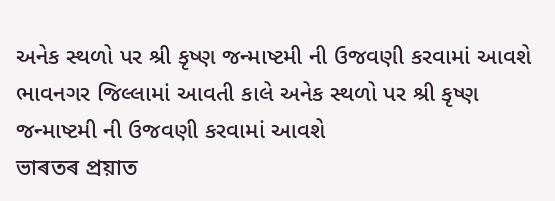અનેક સ્થળો પર શ્રી કૃષ્ણ જન્માષ્ટમી ની ઉજવણી કરવામાં આવશે
ભાવનગર જિલ્લામાં આવતી કાલે અનેક સ્થળો પર શ્રી કૃષ્ણ જન્માષ્ટમી ની ઉજવણી કરવામાં આવશે
ভাৰতৰ প্ৰয়াত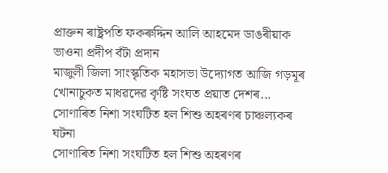প্ৰাক্তন ৰাষ্ট্ৰপতি ফকৰুদ্দিন আলি আহমেদ ডাঙৰীয়াক ভাওনা প্ৰদীপ বঁটা প্ৰদান
মাজুলী জিলা সাংস্কৃতিক মহাসভা উদ্যোগত আজি গড়মূৰ খোনাচুকত মাধৱদেৱ কৃষ্টি সংঘত প্ৰয়াত দেশৰ...
সোণাৰিত নিশা সংঘটিত হল শিশু অহৰণৰ চাঞ্চল্যকৰ ঘটনা
সোণাৰিত নিশা সংঘটিত হল শিশু অহৰণৰ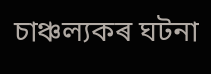চাঞ্চল্যকৰ ঘটনা